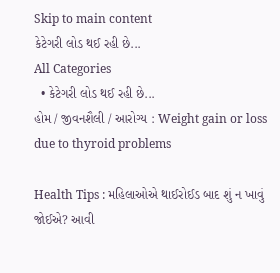Skip to main content
કેટેગરી લોડ થઈ રહી છે...
All Categories
  • કેટેગરી લોડ થઈ રહી છે...
હોમ / જીવનશૈલી / આરોગ્ય : Weight gain or loss due to thyroid problems

Health Tips : મહિલાઓએ થાઈરોઈડ બાદ શું ન ખાવું જોઈએ? આવી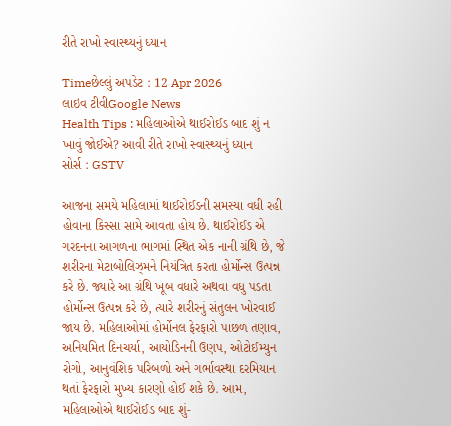રીતે રાખો સ્વાસ્થ્યનું ધ્યાન

Timeછેલ્લું અપડેટ : 12 Apr 2026
લાઇવ ટીવીGoogle News
Health Tips : મહિલાઓએ થાઈરોઈડ બાદ શું ન ખાવું જોઈએ? આવી રીતે રાખો સ્વાસ્થ્યનું ધ્યાન
સોર્સ : GSTV

આજના સમયે મહિલામાં થાઈરોઈડની સમસ્યા વધી રહી હોવાના કિસ્સા સામે આવતા હોય છે. થાઈરોઈડ એ ગરદનના આગળના ભાગમાં સ્થિત એક નાની ગ્રંથિ છે, જે શરીરના મેટાબોલિઝ્મને નિયંત્રિત કરતા હોર્મોન્સ ઉત્પન્ન કરે છે. જ્યારે આ ગ્રંથિ ખૂબ વધારે અથવા વધુ પડતા હોર્મોન્સ ઉત્પન્ન કરે છે, ત્યારે શરીરનું સંતુલન ખોરવાઈ જાય છે. મહિલાઓમાં હોર્મોનલ ફેરફારો પાછળ તણાવ, અનિયમિત દિનચર્યા, આયોડિનની ઉણપ, ઓટોઈમ્યુન રોગો, આનુવંશિક પરિબળો અને ગર્ભાવસ્થા દરમિયાન થતાં ફેરફારો મુખ્ય કારણો હોઈ શકે છે. આમ, મહિલાઓએ થાઈરોઈડ બાદ શું-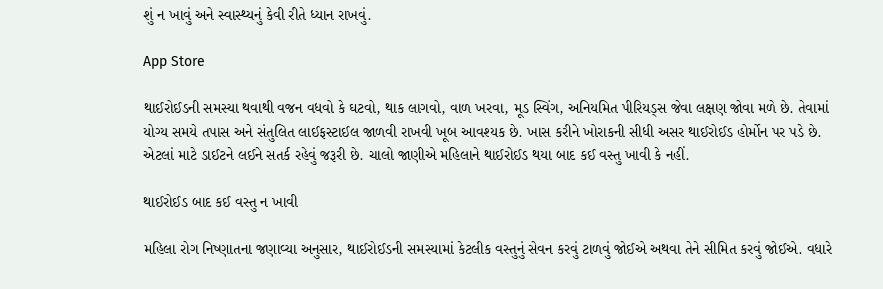શું ન ખાવું અને સ્વાસ્થ્યનું કેવી રીતે ધ્યાન રાખવું.

App Store

થાઈરોઈડની સમસ્યા થવાથી વજન વધવો કે ઘટવો, થાક લાગવો, વાળ ખરવા, મૂડ સ્વિંગ, અનિયમિત પીરિયડ્સ જેવા લક્ષણ જોવા મળે છે. તેવામાં યોગ્ય સમયે તપાસ અને સંતુલિત લાઈફસ્ટાઈલ જાળવી રાખવી ખૂબ આવશ્યક છે. ખાસ કરીને ખોરાકની સીધી અસર થાઈરોઈડ હોર્મોન પર પડે છે. એટલાં માટે ડાઈટને લઈને સતર્ક રહેવું જરૂરી છે. ચાલો જાણીએ મહિલાને થાઈરોઈડ થયા બાદ કઈ વસ્તુ ખાવી કે નહીં.

થાઈરોઈડ બાદ કઈ વસ્તુ ન ખાવી

મહિલા રોગ નિષ્ણાતના જણાવ્યા અનુસાર, થાઈરોઈડની સમસ્યામાં કેટલીક વસ્તુનું સેવન કરવું ટાળવું જોઈએ અથવા તેને સીમિત કરવું જોઈએ. વધારે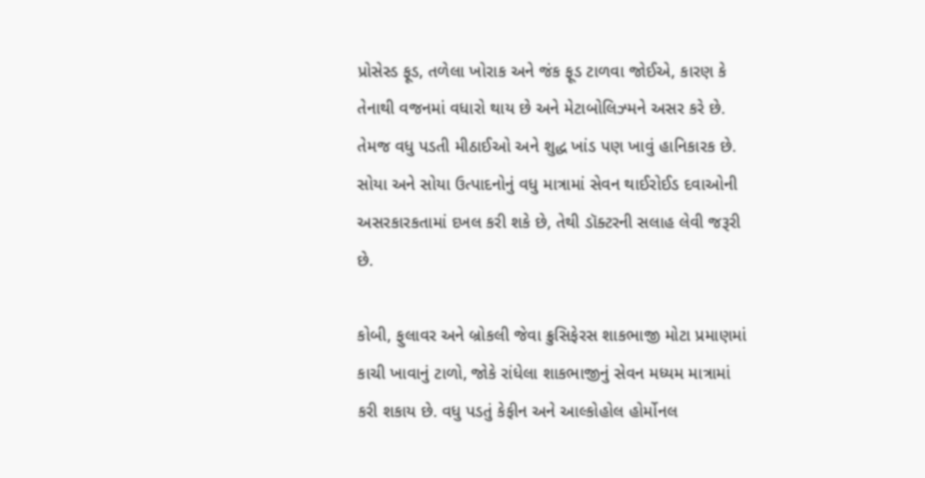પ્રોસેસ્ડ ફૂડ, તળેલા ખોરાક અને જંક ફૂડ ટાળવા જોઈએ, કારણ કે તેનાથી વજનમાં વધારો થાય છે અને મેટાબોલિઝ્મને અસર કરે છે. તેમજ વધુ પડતી મીઠાઈઓ અને શુદ્ધ ખાંડ પણ ખાવું હાનિકારક છે. સોયા અને સોયા ઉત્પાદનોનું વધુ માત્રામાં સેવન થાઈરોઈડ દવાઓની અસરકારકતામાં દખલ કરી શકે છે, તેથી ડૉક્ટરની સલાહ લેવી જરૂરી છે.

કોબી, ફુલાવર અને બ્રોકલી જેવા ક્રુસિફેરસ શાકભાજી મોટા પ્રમાણમાં કાચી ખાવાનું ટાળો, જોકે રાંધેલા શાકભાજીનું સેવન મધ્યમ માત્રામાં કરી શકાય છે. વધુ પડતું કેફીન અને આલ્કોહોલ હોર્મોનલ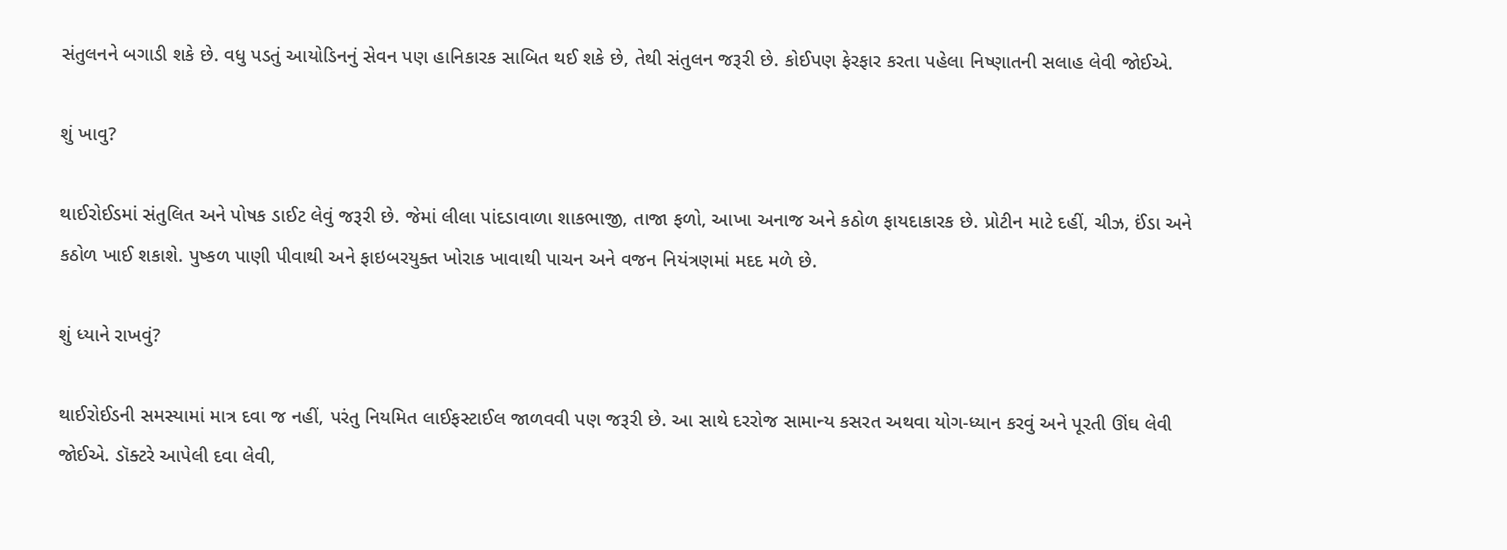સંતુલનને બગાડી શકે છે. વધુ પડતું આયોડિનનું સેવન પણ હાનિકારક સાબિત થઈ શકે છે, તેથી સંતુલન જરૂરી છે. કોઈપણ ફેરફાર કરતા પહેલા નિષ્ણાતની સલાહ લેવી જોઈએ.

શું ખાવુ?

થાઈરોઈડમાં સંતુલિત અને પોષક ડાઈટ લેવું જરૂરી છે. જેમાં લીલા પાંદડાવાળા શાકભાજી, તાજા ફળો, આખા અનાજ અને કઠોળ ફાયદાકારક છે. પ્રોટીન માટે દહીં, ચીઝ, ઈંડા અને કઠોળ ખાઈ શકાશે. પુષ્કળ પાણી પીવાથી અને ફાઇબરયુક્ત ખોરાક ખાવાથી પાચન અને વજન નિયંત્રણમાં મદદ મળે છે.

શું ધ્યાને રાખવું?

થાઈરોઈડની સમસ્યામાં માત્ર દવા જ નહીં, પરંતુ નિયમિત લાઈફસ્ટાઈલ જાળવવી પણ જરૂરી છે. આ સાથે દરરોજ સામાન્ય કસરત અથવા યોગ-ધ્યાન કરવું અને પૂરતી ઊંઘ લેવી જોઈએ. ડૉક્ટરે આપેલી દવા લેવી,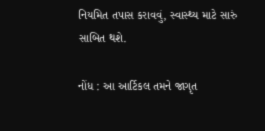નિયમિત તપાસ કરાવવું, સ્વાસ્થ્ય માટે સારું સાબિત થશે.

નોંધ : આ આર્ટિકલ તમને જાગૃત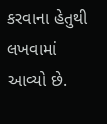કરવાના હેતુથી લખવામાં આવ્યો છે.